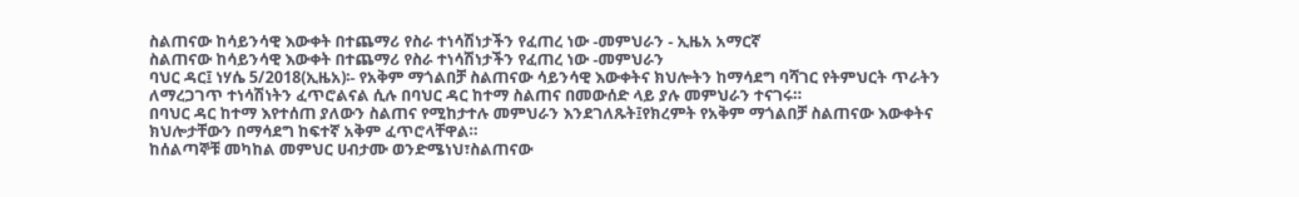ስልጠናው ከሳይንሳዊ እውቀት በተጨማሪ የስራ ተነሳሽነታችን የፈጠረ ነው -መምህራን - ኢዜአ አማርኛ
ስልጠናው ከሳይንሳዊ እውቀት በተጨማሪ የስራ ተነሳሽነታችን የፈጠረ ነው -መምህራን
ባህር ዳር፤ ነሃሴ 5/2018(ኢዜአ)፡- የአቅም ማጎልበቻ ስልጠናው ሳይንሳዊ እውቀትና ክህሎትን ከማሳደግ ባሻገር የትምህርት ጥራትን ለማረጋገጥ ተነሳሽነትን ፈጥሮልናል ሲሉ በባህር ዳር ከተማ ስልጠና በመውሰድ ላይ ያሉ መምህራን ተናገሩ።
በባህር ዳር ከተማ እየተሰጠ ያለውን ስልጠና የሚከታተሉ መምህራን እንደገለጹት፤የክረምት የአቅም ማጎልበቻ ስልጠናው እውቀትና ክህሎታቸውን በማሳደግ ከፍተኛ አቅም ፈጥሮላቸዋል።
ከሰልጣኞቹ መካከል መምህር ሀብታሙ ወንድሜነህ፣ስልጠናው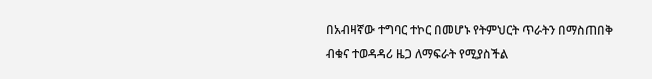በአብዛኛው ተግባር ተኮር በመሆኑ የትምህርት ጥራትን በማስጠበቅ ብቁና ተወዳዳሪ ዜጋ ለማፍራት የሚያስችል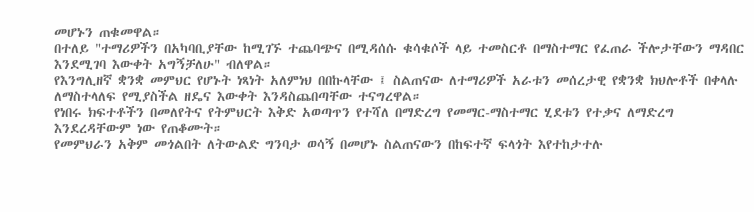መሆኑን ጠቁመዋል።
በተለይ "ተማሪዎችን በአካባቢያቸው ከሚገኙ ተጨባጭና በሚዳሰሱ ቁሳቁሶች ላይ ተመስርቶ በማስተማር የፈጠራ ችሎታቸውን ማዳበር እንደሚገባ እውቀት አግኝቻለሁ" ብለዋል።
የእንግሊዘኛ ቋንቋ መምህር የሆኑት ነጻነት አለምነህ በበኩላቸው ፤ ስልጠናው ለተማሪዎች አራቱን መሰረታዊ የቋንቋ ክህሎቶች በቀላሉ ለማስተላለፍ የሚያስችል ዘዴና እውቀት እንዳስጨበጣቸው ተናግረዋል።
የነበሩ ክፍተቶችን በመለየትና የትምህርት እቅድ አወጣጥን የተሻለ በማድረግ የመማር-ማስተማር ሂደቱን የተቃና ለማድረግ እንደረዳቸውም ነው የጠቆሙት።
የመምህራን አቅም መጎልበት ለትውልድ ግንባታ ወሳኝ በመሆኑ ስልጠናውን በከፍተኛ ፍላጎት እየተከታተሉ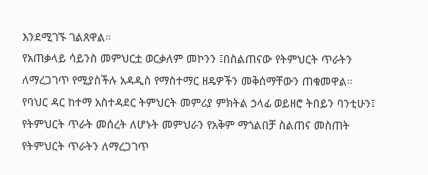እንደሚገኙ ገልጸዋል።
የአጠቃላይ ሳይንስ መምህርቷ ወርቃለም መኮንን ፤በስልጠናው የትምህርት ጥራትን ለማረጋገጥ የሚያስችሉ አዳዲስ የማስተማር ዘዴዎችን መቅሰማቸውን ጠቁመዋል።
የባህር ዳር ከተማ አስተዳደር ትምህርት መምሪያ ምክትል ኃላፊ ወይዘሮ ትበይን ባንቲሁን፤ የትምህርት ጥራት መሰረት ለሆኑት መምህራን የአቅም ማጎልበቻ ስልጠና መስጠት የትምህርት ጥራትን ለማረጋገጥ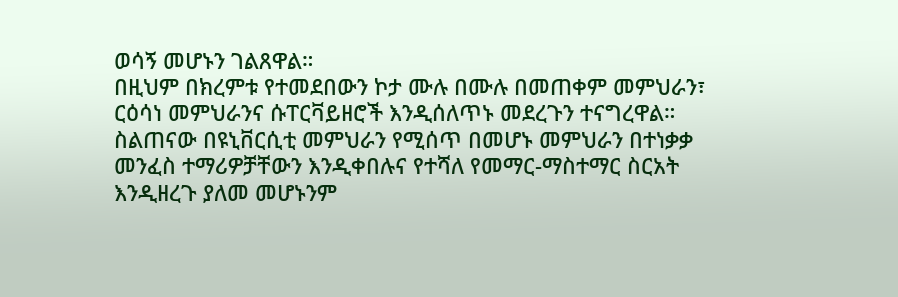ወሳኝ መሆኑን ገልጸዋል።
በዚህም በክረምቱ የተመደበውን ኮታ ሙሉ በሙሉ በመጠቀም መምህራን፣ ርዕሳነ መምህራንና ሱፐርቫይዘሮች እንዲሰለጥኑ መደረጉን ተናግረዋል።
ስልጠናው በዩኒቨርሲቲ መምህራን የሚሰጥ በመሆኑ መምህራን በተነቃቃ መንፈስ ተማሪዎቻቸውን እንዲቀበሉና የተሻለ የመማር-ማስተማር ስርአት እንዲዘረጉ ያለመ መሆኑንም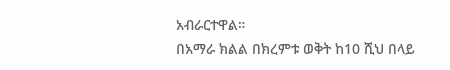አብራርተዋል።
በአማራ ክልል በክረምቱ ወቅት ከ10 ሺህ በላይ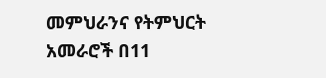መምህራንና የትምህርት አመራሮች በ11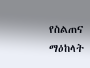የስልጠና ማዕከላት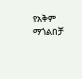የአቅም ማጎልበቻ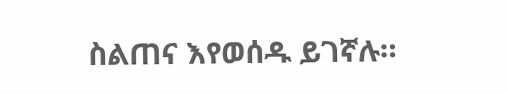ስልጠና እየወሰዱ ይገኛሉ።